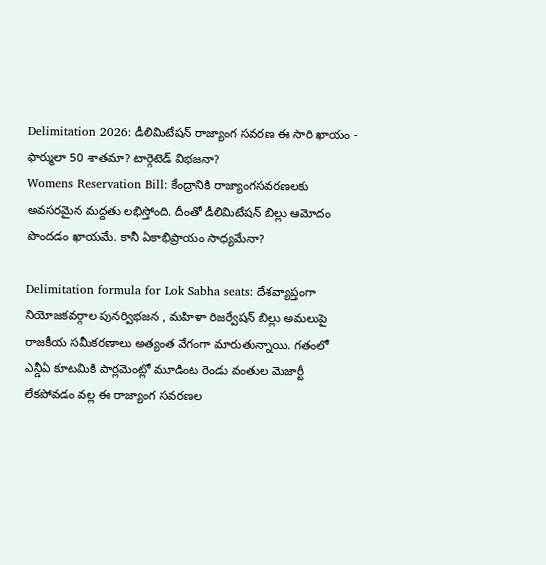Delimitation 2026: డీలిమిటేషన్ రాజ్యాంగ సవరణ ఈ సారి ఖాయం - ఫార్ములా 50 శాతమా? టార్గెటెడ్ విభజనా?
Womens Reservation Bill: కేంద్రానికి రాజ్యాంగసవరణలకు అవసరమైన మద్దతు లభిస్తోంది. దీంతో డీలిమిటేషన్ బిల్లు ఆమోదం పొందడం ఖాయమే. కానీ ఏకాభిప్రాయం సాధ్యమేనా?

Delimitation formula for Lok Sabha seats: దేశవ్యాప్తంగా నియోజకవర్గాల పునర్విభజన , మహిళా రిజర్వేషన్ బిల్లు అమలుపై రాజకీయ సమీకరణాలు అత్యంత వేగంగా మారుతున్నాయి. గతంలో ఎన్డీఏ కూటమికి పార్లమెంట్లో మూడింట రెండు వంతుల మెజార్టీ లేకపోవడం వల్ల ఈ రాజ్యాంగ సవరణల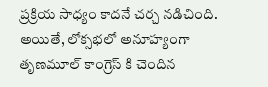ప్రక్రియ సాధ్యం కాదనే చర్చ నడిచింది. అయితే, లోక్సభలో అనూహ్యంగా తృణమూల్ కాంగ్రెస్ కి చెందిన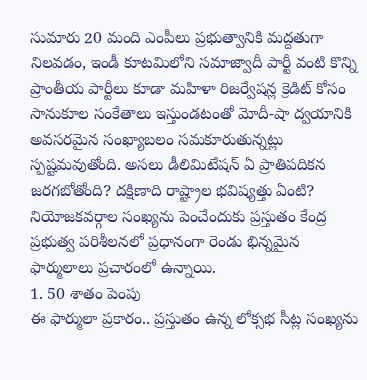సుమారు 20 మంది ఎంపీలు ప్రభుత్వానికి మద్దతుగా నిలవడం, ఇండీ కూటమిలోని సమాజ్వాదీ పార్టీ వంటి కొన్ని ప్రాంతీయ పార్టీలు కూడా మహిళా రిజర్వేషన్ల క్రెడిట్ కోసం సానుకూల సంకేతాలు ఇస్తుండటంతో మోదీ-షా ద్వయానికి అవసరమైన సంఖ్యాబలం సమకూరుతున్నట్లు స్పష్టమవుతోంది. అసలు డీలిమిటేషన్ ఏ ప్రాతిపదికన జరగబోతోంది? దక్షిణాది రాష్ట్రాల భవిష్యత్తు ఏంటి?
నియోజకవర్గాల సంఖ్యను పెంచేందుకు ప్రస్తుతం కేంద్ర ప్రభుత్వ పరిశీలనలో ప్రధానంగా రెండు భిన్నమైన ఫార్ములాలు ప్రచారంలో ఉన్నాయి.
1. 50 శాతం పెంపు
ఈ ఫార్ములా ప్రకారం.. ప్రస్తుతం ఉన్న లోక్సభ సీట్ల సంఖ్యను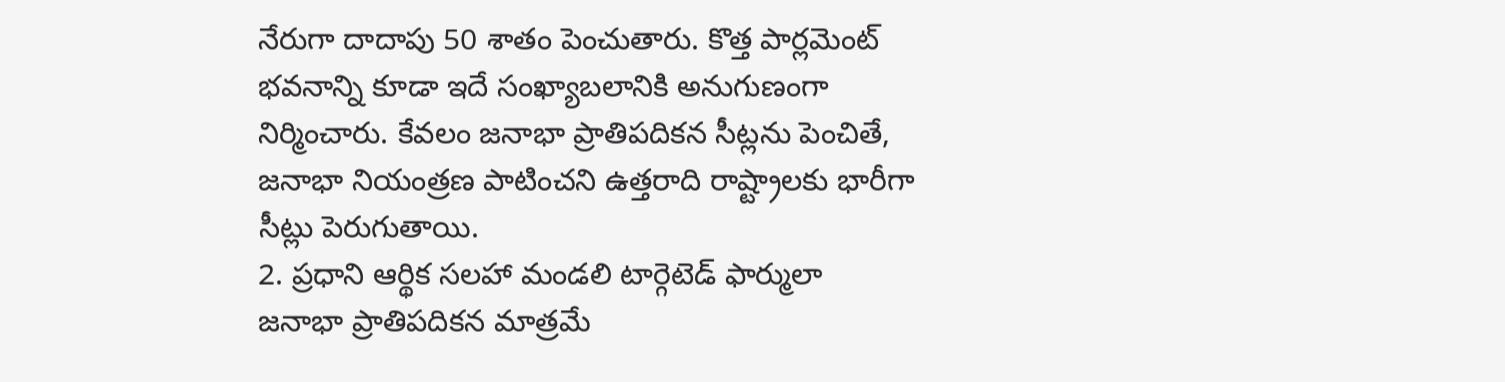నేరుగా దాదాపు 50 శాతం పెంచుతారు. కొత్త పార్లమెంట్ భవనాన్ని కూడా ఇదే సంఖ్యాబలానికి అనుగుణంగా నిర్మించారు. కేవలం జనాభా ప్రాతిపదికన సీట్లను పెంచితే, జనాభా నియంత్రణ పాటించని ఉత్తరాది రాష్ట్రాలకు భారీగా సీట్లు పెరుగుతాయి.
2. ప్రధాని ఆర్థిక సలహా మండలి టార్గెటెడ్ ఫార్ములా
జనాభా ప్రాతిపదికన మాత్రమే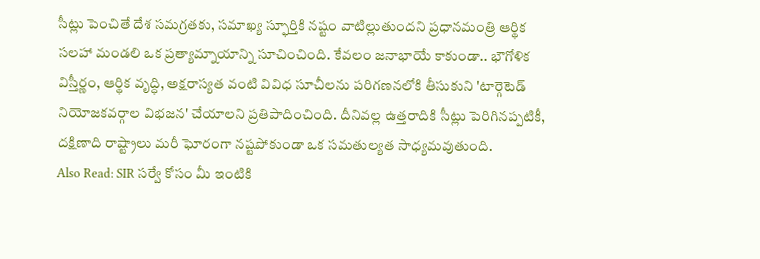సీట్లు పెంచితే దేశ సమగ్రతకు, సమాఖ్య స్ఫూర్తికి నష్టం వాటిల్లుతుందని ప్రధానమంత్రి ఆర్థిక సలహా మండలి ఒక ప్రత్యామ్నాయాన్ని సూచించింది. కేవలం జనాభాయే కాకుండా.. భౌగోళిక విస్తీర్ణం, ఆర్థిక వృద్ధి, అక్షరాస్యత వంటి వివిధ సూచీలను పరిగణనలోకి తీసుకుని 'టార్గెటెడ్ నియోజకవర్గాల విభజన' చేయాలని ప్రతిపాదించింది. దీనివల్ల ఉత్తరాదికి సీట్లు పెరిగినప్పటికీ, దక్షిణాది రాష్ట్రాలు మరీ ఘోరంగా నష్టపోకుండా ఒక సమతుల్యత సాధ్యమవుతుంది.
Also Read: SIR సర్వే కోసం మీ ఇంటికి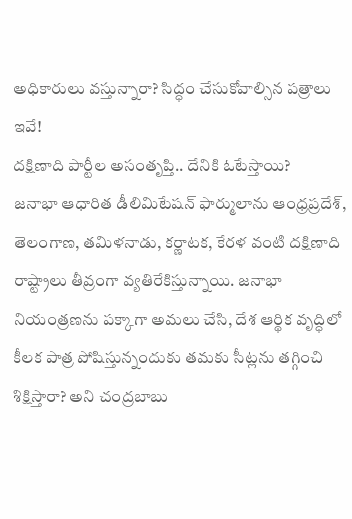అధికారులు వస్తున్నారా? సిద్ధం చేసుకోవాల్సిన పత్రాలు ఇవే!
దక్షిణాది పార్టీల అసంతృప్తి.. దేనికి ఓటేస్తాయి?
జనాభా ఆధారిత డీలిమిటేషన్ ఫార్ములాను ఆంధ్రప్రదేశ్, తెలంగాణ, తమిళనాడు, కర్ణాటక, కేరళ వంటి దక్షిణాది రాష్ట్రాలు తీవ్రంగా వ్యతిరేకిస్తున్నాయి. జనాభా నియంత్రణను పక్కాగా అమలు చేసి, దేశ ఆర్థిక వృద్ధిలో కీలక పాత్ర పోషిస్తున్నందుకు తమకు సీట్లను తగ్గించి శిక్షిస్తారా? అని చంద్రబాబు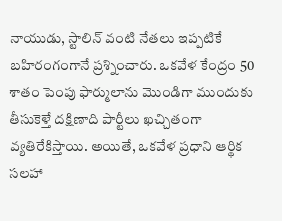నాయుడు, స్టాలిన్ వంటి నేతలు ఇప్పటికే బహిరంగంగానే ప్రశ్నించారు. ఒకవేళ కేంద్రం 50 శాతం పెంపు ఫార్ములాను మొండిగా ముందుకు తీసుకెళ్తే దక్షిణాది పార్టీలు ఖచ్చితంగా వ్యతిరేకిస్తాయి. అయితే, ఒకవేళ ప్రధాని ఆర్థిక సలహా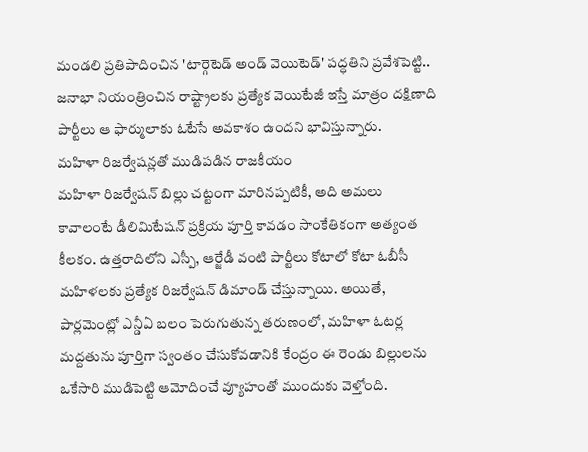మండలి ప్రతిపాదించిన 'టార్గెటెడ్ అండ్ వెయిటెడ్' పద్ధతిని ప్రవేశపెట్టి.. జనాభా నియంత్రించిన రాష్ట్రాలకు ప్రత్యేక వెయిటేజీ ఇస్తే మాత్రం దక్షిణాది పార్టీలు ఆ ఫార్ములాకు ఓటేసే అవకాశం ఉందని భావిస్తున్నారు.
మహిళా రిజర్వేషన్లతో ముడిపడిన రాజకీయం
మహిళా రిజర్వేషన్ బిల్లు చట్టంగా మారినప్పటికీ, అది అమలు కావాలంటే డీలిమిటేషన్ ప్రక్రియ పూర్తి కావడం సాంకేతికంగా అత్యంత కీలకం. ఉత్తరాదిలోని ఎస్పీ, ఆర్జేడీ వంటి పార్టీలు కోటాలో కోటా ఓబీసీ మహిళలకు ప్రత్యేక రిజర్వేషన్ డిమాండ్ చేస్తున్నాయి. అయితే, పార్లమెంట్లో ఎన్డీఏ బలం పెరుగుతున్న తరుణంలో, మహిళా ఓటర్ల మద్దతును పూర్తిగా స్వంతం చేసుకోవడానికి కేంద్రం ఈ రెండు బిల్లులను ఒకేసారి ముడిపెట్టి ఆమోదించే వ్యూహంతో ముందుకు వెళ్తోంది.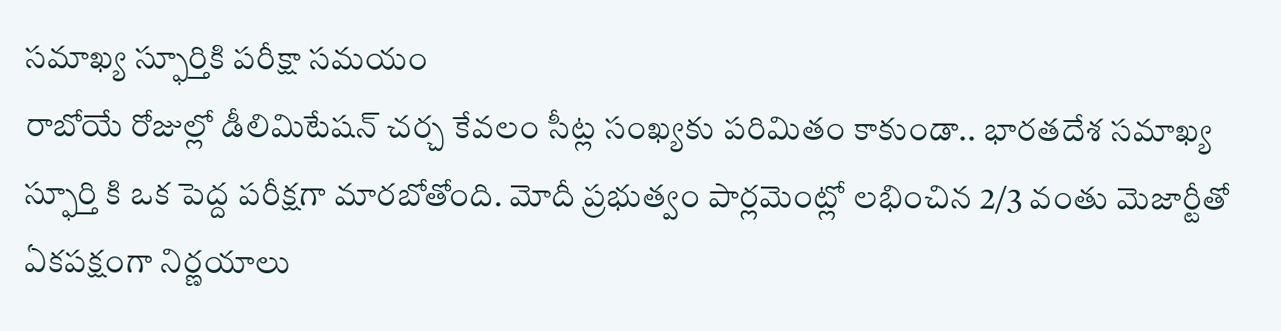సమాఖ్య స్ఫూర్తికి పరీక్షా సమయం
రాబోయే రోజుల్లో డీలిమిటేషన్ చర్చ కేవలం సీట్ల సంఖ్యకు పరిమితం కాకుండా.. భారతదేశ సమాఖ్య స్ఫూర్తి కి ఒక పెద్ద పరీక్షగా మారబోతోంది. మోదీ ప్రభుత్వం పార్లమెంట్లో లభించిన 2/3 వంతు మెజార్టీతో ఏకపక్షంగా నిర్ణయాలు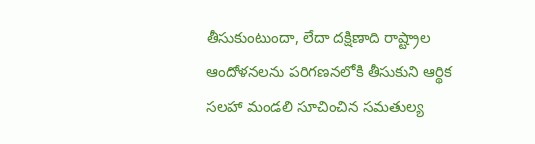తీసుకుంటుందా, లేదా దక్షిణాది రాష్ట్రాల ఆందోళనలను పరిగణనలోకి తీసుకుని ఆర్థిక సలహా మండలి సూచించిన సమతుల్య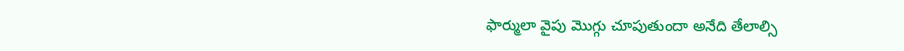ఫార్ములా వైపు మొగ్గు చూపుతుందా అనేది తేలాల్సి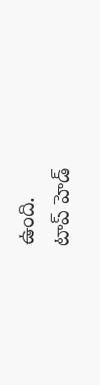ఉంది.
టాప్ హెడ్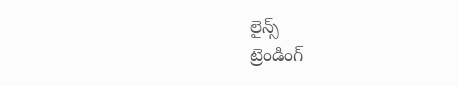లైన్స్
ట్రెండింగ్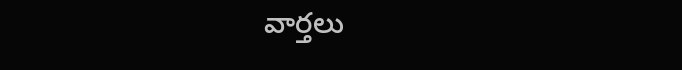వార్తలు